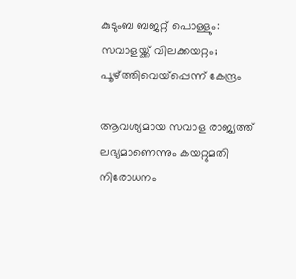കുടുംബ ബജറ്റ് പൊള്ളും: സവാളയ്ക്ക് വിലക്കയറ്റം; പൂഴ്ത്തിവെയ്‌പ്പെന്ന് കേന്ദ്രം

ആവശ്യമായ സവാള രാജ്യത്ത് ലഭ്യമാണെന്നും കയറ്റുമതി നിരോധനം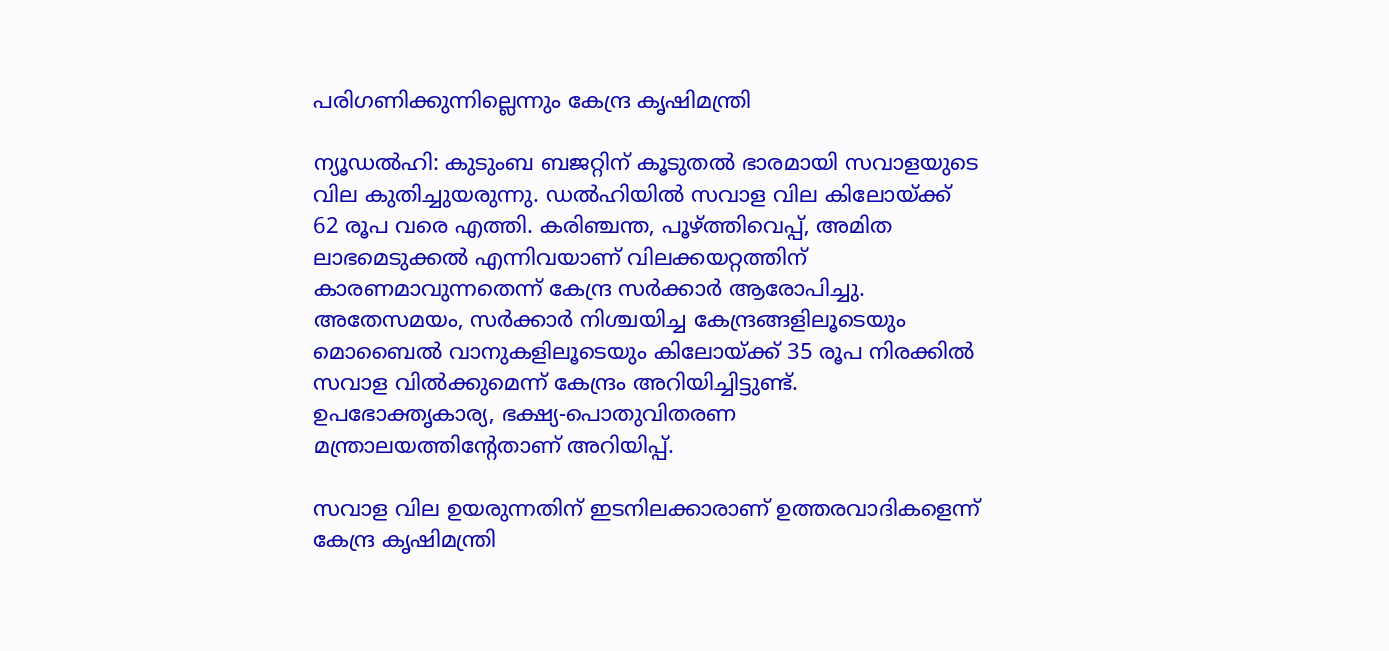പരിഗണിക്കുന്നില്ലെന്നും കേന്ദ്ര കൃഷിമന്ത്രി

ന്യൂഡല്‍ഹി: കുടുംബ ബജറ്റിന് കൂടുതൽ ഭാരമായി സവാളയുടെ വില കുതിച്ചുയരുന്നു. ഡല്‍ഹിയില്‍ സവാള വില കിലോയ്ക്ക് 62 രൂപ വരെ എത്തി. കരിഞ്ചന്ത, പൂഴ്ത്തിവെപ്പ്, അമിത ലാഭമെടുക്കല്‍ എന്നിവയാണ് വിലക്കയറ്റത്തിന് കാരണമാവുന്നതെന്ന് കേന്ദ്ര സര്‍ക്കാര്‍ ആരോപിച്ചു. അതേസമയം, സര്‍ക്കാര്‍ നിശ്ചയിച്ച കേന്ദ്രങ്ങളിലൂടെയും മൊബൈല്‍ വാനുകളിലൂടെയും കിലോയ്ക്ക് 35 രൂപ നിരക്കില്‍ സവാള വില്‍ക്കുമെന്ന് കേന്ദ്രം അറിയിച്ചിട്ടുണ്ട്. ഉപഭോക്തൃകാര്യ, ഭക്ഷ്യ-പൊതുവിതരണ മന്ത്രാലയത്തിന്റേതാണ് അറിയിപ്പ്.

സവാള വില ഉയരുന്നതിന് ഇടനിലക്കാരാണ് ഉത്തരവാദികളെന്ന് കേന്ദ്ര കൃഷിമന്ത്രി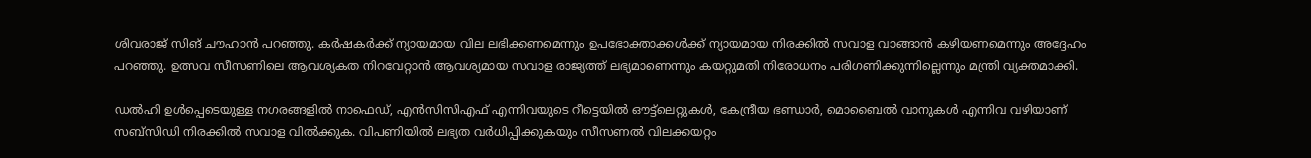ശിവരാജ് സിങ് ചൗഹാന്‍ പറഞ്ഞു. കര്‍ഷകര്‍ക്ക് ന്യായമായ വില ലഭിക്കണമെന്നും ഉപഭോക്താക്കള്‍ക്ക് ന്യായമായ നിരക്കില്‍ സവാള വാങ്ങാന്‍ കഴിയണമെന്നും അദ്ദേഹം പറഞ്ഞു. ഉത്സവ സീസണിലെ ആവശ്യകത നിറവേറ്റാന്‍ ആവശ്യമായ സവാള രാജ്യത്ത് ലഭ്യമാണെന്നും കയറ്റുമതി നിരോധനം പരിഗണിക്കുന്നില്ലെന്നും മന്ത്രി വ്യക്തമാക്കി.

ഡല്‍ഹി ഉള്‍പ്പെടെയുള്ള നഗരങ്ങളില്‍ നാഫെഡ്, എന്‍സിസിഎഫ് എന്നിവയുടെ റീട്ടെയില്‍ ഔട്ട്ലെറ്റുകള്‍, കേന്ദ്രീയ ഭണ്ഡാര്‍, മൊബൈല്‍ വാനുകള്‍ എന്നിവ വഴിയാണ് സബ്‌സിഡി നിരക്കില്‍ സവാള വില്‍ക്കുക. വിപണിയില്‍ ലഭ്യത വര്‍ധിപ്പിക്കുകയും സീസണല്‍ വിലക്കയറ്റം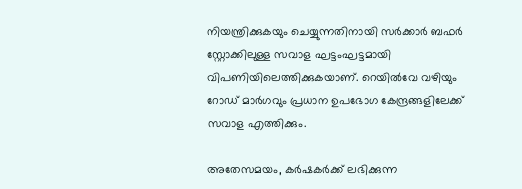നിയന്ത്രിക്കുകയും ചെയ്യുന്നതിനായി സര്‍ക്കാര്‍ ബഫര്‍ സ്റ്റോക്കിലുള്ള സവാള ഘട്ടംഘട്ടമായി വിപണിയിലെത്തിക്കുകയാണ്. റെയില്‍വേ വഴിയും റോഡ് മാര്‍ഗവും പ്രധാന ഉപഭോഗ കേന്ദ്രങ്ങളിലേക്ക് സവാള എത്തിക്കും.

അതേസമയം, കര്‍ഷകര്‍ക്ക് ലഭിക്കുന്ന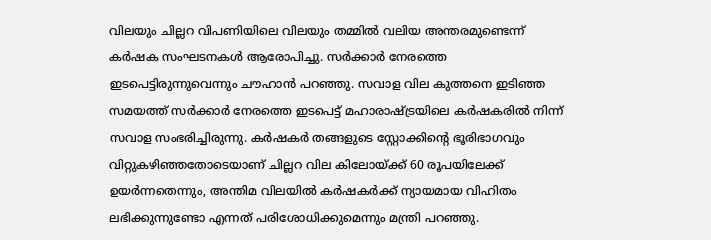വിലയും ചില്ലറ വിപണിയിലെ വിലയും തമ്മില്‍ വലിയ അന്തരമുണ്ടെന്ന് കര്‍ഷക സംഘടനകള്‍ ആരോപിച്ചു. സര്‍ക്കാര്‍ നേരത്തെ ഇടപെട്ടിരുന്നുവെന്നും ചൗഹാന്‍ പറഞ്ഞു. സവാള വില കുത്തനെ ഇടിഞ്ഞ സമയത്ത് സര്‍ക്കാര്‍ നേരത്തെ ഇടപെട്ട് മഹാരാഷ്ട്രയിലെ കര്‍ഷകരില്‍ നിന്ന് സവാള സംഭരിച്ചിരുന്നു. കര്‍ഷകര്‍ തങ്ങളുടെ സ്റ്റോക്കിന്റെ ഭൂരിഭാഗവും വിറ്റുകഴിഞ്ഞതോടെയാണ് ചില്ലറ വില കിലോയ്ക്ക് 60 രൂപയിലേക്ക് ഉയര്‍ന്നതെന്നും, അന്തിമ വിലയില്‍ കര്‍ഷകര്‍ക്ക് ന്യായമായ വിഹിതം ലഭിക്കുന്നുണ്ടോ എന്നത് പരിശോധിക്കുമെന്നും മന്ത്രി പറഞ്ഞു.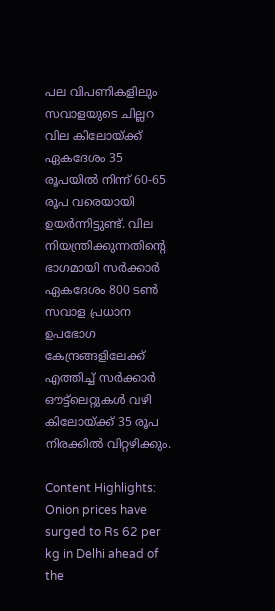പല വിപണികളിലും സവാളയുടെ ചില്ലറ വില കിലോയ്ക്ക് ഏകദേശം 35 രൂപയില്‍ നിന്ന് 60-65 രൂപ വരെയായി ഉയര്‍ന്നിട്ടുണ്ട്. വില നിയന്ത്രിക്കുന്നതിന്റെ ഭാഗമായി സര്‍ക്കാര്‍ ഏകദേശം 800 ടണ്‍ സവാള പ്രധാന ഉപഭോഗ കേന്ദ്രങ്ങളിലേക്ക് എത്തിച്ച് സര്‍ക്കാര്‍ ഔട്ട്ലെറ്റുകള്‍ വഴി കിലോയ്ക്ക് 35 രൂപ നിരക്കില്‍ വിറ്റഴിക്കും.

Content Highlights: Onion prices have surged to Rs 62 per kg in Delhi ahead of the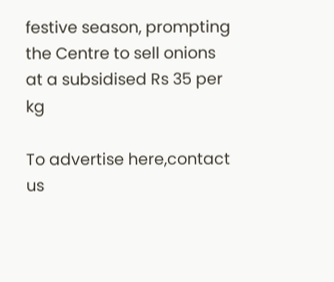festive season, prompting the Centre to sell onions at a subsidised Rs 35 per kg

To advertise here,contact us